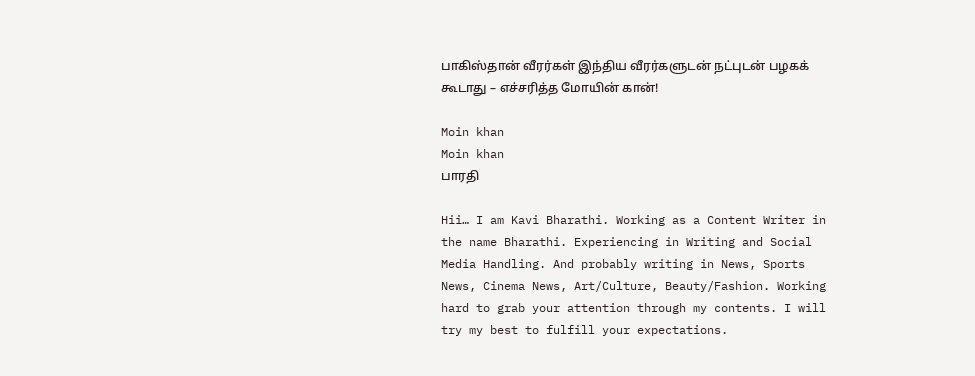பாகிஸ்தான் வீரர்கள் இந்திய வீரர்களுடன் நட்புடன் பழகக் கூடாது – எச்சரித்த மோயின் கான்!

Moin khan
Moin khan
பாரதி

Hii… I am Kavi Bharathi. Working as a Content Writer in the name Bharathi. Experiencing in Writing and Social Media Handling. And probably writing in News, Sports News, Cinema News, Art/Culture, Beauty/Fashion. Working hard to grab your attention through my contents. I will try my best to fulfill your expectations.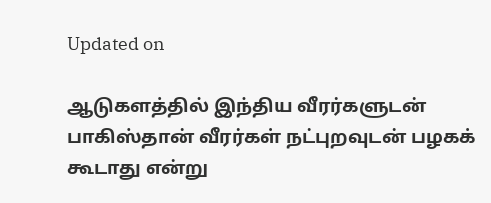Updated on

ஆடுகளத்தில் இந்திய வீரர்களுடன் பாகிஸ்தான் வீரர்கள் நட்புறவுடன் பழகக் கூடாது என்று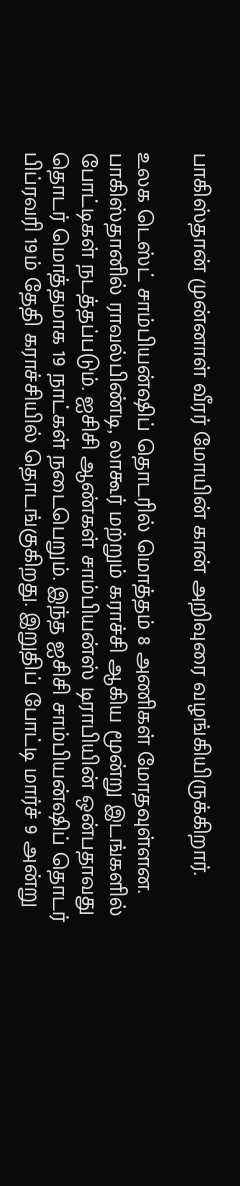பாகிஸ்தான் முன்னாள் வீரர் மோயின் கான் அறிவுரை வழங்கியிருக்கிறார்.

உலக டெஸ்ட் சாம்பியன்ஷிப் தொடரில் மொத்தம் 8 அணிகள் மோதவுள்ளன. பாகிஸ்தானில் ராவல்பிண்டி, லாகூர் மற்றும் கராச்சி ஆகிய மூன்று இடங்களில் போட்டிகள் நடத்தப்படும். ஐசிசி ஆண்கள் சாம்பியன்ஸ் டிராபியின் ஒன்பதாவது தொடர் மொத்தமாக 19 நாட்கள் நடைபெறும். இந்த ஐசிசி சாம்பியன்ஷிப் தொடர் பிப்ரவரி 19ம் தேதி கராச்சியில் தொடங்குகிறது. இறுதிப் போட்டி மார்ச் 9 அன்று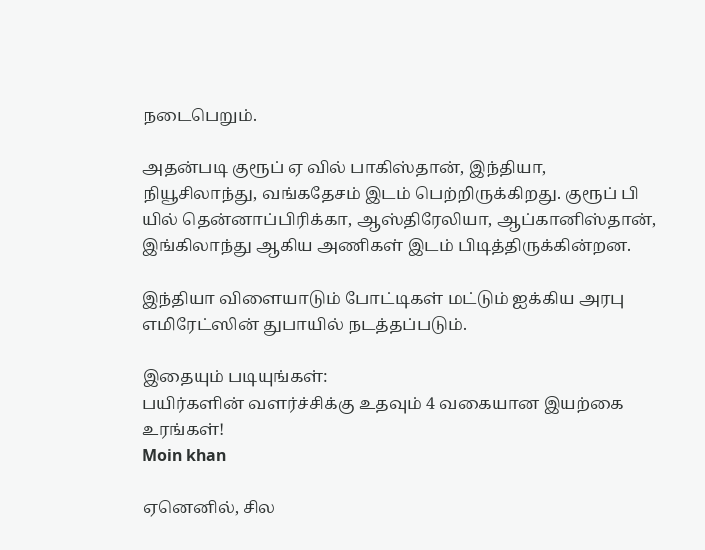நடைபெறும்.

அதன்படி குரூப் ஏ வில் பாகிஸ்தான், இந்தியா, நியூசிலாந்து, வங்கதேசம் இடம் பெற்றிருக்கிறது. குரூப் பி யில் தென்னாப்பிரிக்கா, ஆஸ்திரேலியா, ஆப்கானிஸ்தான், இங்கிலாந்து ஆகிய அணிகள் இடம் பிடித்திருக்கின்றன.

இந்தியா விளையாடும் போட்டிகள் மட்டும் ஐக்கிய அரபு எமிரேட்ஸின் துபாயில் நடத்தப்படும்.

இதையும் படியுங்கள்:
பயிர்களின் வளர்ச்சிக்கு உதவும் 4 வகையான இயற்கை உரங்கள்!
Moin khan

ஏனெனில், சில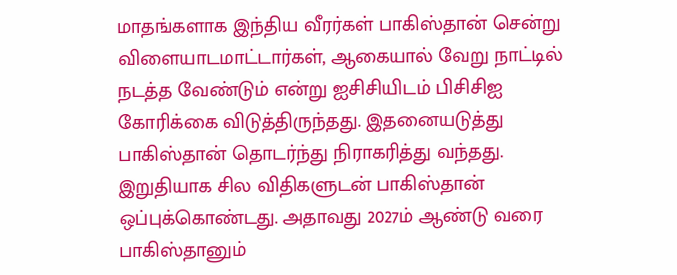மாதங்களாக இந்திய வீரர்கள் பாகிஸ்தான் சென்று விளையாடமாட்டார்கள், ஆகையால் வேறு நாட்டில் நடத்த வேண்டும் என்று ஐசிசியிடம் பிசிசிஐ கோரிக்கை விடுத்திருந்தது. இதனையடுத்து பாகிஸ்தான் தொடர்ந்து நிராகரித்து வந்தது. இறுதியாக சில விதிகளுடன் பாகிஸ்தான் ஒப்புக்கொண்டது. அதாவது 2027ம் ஆண்டு வரை பாகிஸ்தானும்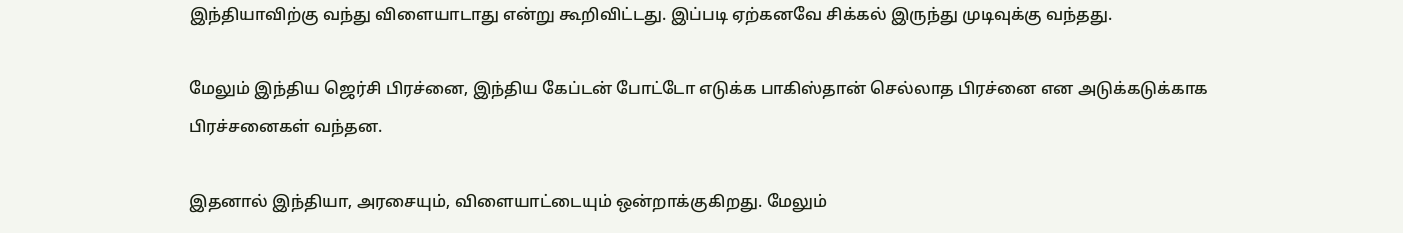இந்தியாவிற்கு வந்து விளையாடாது என்று கூறிவிட்டது. இப்படி ஏற்கனவே சிக்கல் இருந்து முடிவுக்கு வந்தது.

மேலும் இந்திய ஜெர்சி பிரச்னை, இந்திய கேப்டன் போட்டோ எடுக்க பாகிஸ்தான் செல்லாத பிரச்னை என அடுக்கடுக்காக பிரச்சனைகள் வந்தன.

இதனால் இந்தியா, அரசையும், விளையாட்டையும் ஒன்றாக்குகிறது. மேலும்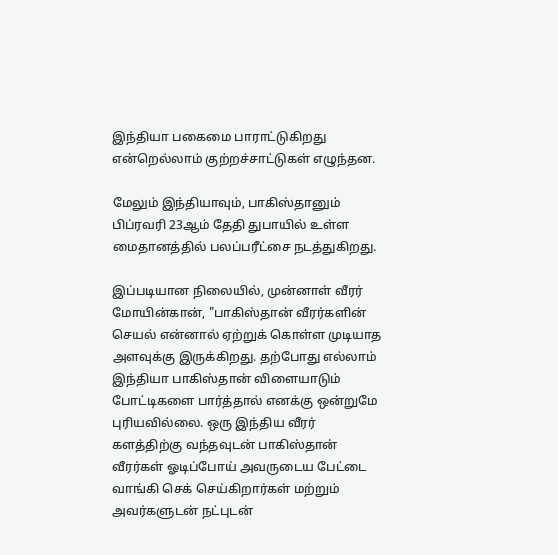இந்தியா பகைமை பாராட்டுகிறது என்றெல்லாம் குற்றச்சாட்டுகள் எழுந்தன.

மேலும் இந்தியாவும், பாகிஸ்தானும் பிப்ரவரி 23ஆம் தேதி துபாயில் உள்ள மைதானத்தில் பலப்பரீட்சை நடத்துகிறது.

இப்படியான நிலையில், முன்னாள் வீரர் மோயின்கான், "பாகிஸ்தான் வீரர்களின் செயல் என்னால் ஏற்றுக் கொள்ள முடியாத அளவுக்கு இருக்கிறது. தற்போது எல்லாம் இந்தியா பாகிஸ்தான் விளையாடும் போட்டிகளை பார்த்தால் எனக்கு ஒன்றுமே புரியவில்லை. ஒரு இந்திய வீரர் களத்திற்கு வந்தவுடன் பாகிஸ்தான் வீரர்கள் ஓடிப்போய் அவருடைய பேட்டை வாங்கி செக் செய்கிறார்கள் மற்றும் அவர்களுடன் நட்புடன்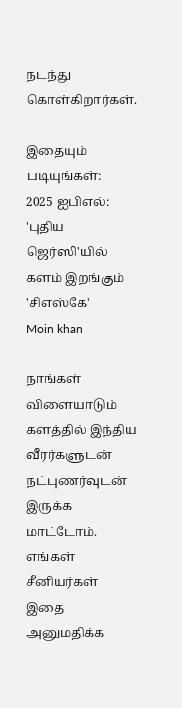நடந்து கொள்கிறார்கள்.

இதையும் படியுங்கள்:
2025 ஐபிஎல்: 'புதிய ஜெர்ஸி'யில் களம் இறங்கும் 'சிஎஸ்கே'
Moin khan

நாங்கள் விளையாடும் களத்தில் இந்திய வீரர்களுடன் நட்புணர்வுடன் இருக்க மாட்டோம். எங்கள் சீனியர்கள் இதை அனுமதிக்க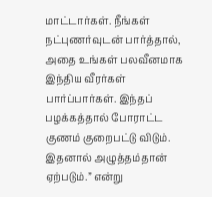மாட்டார்கள். நீங்கள் நட்புணர்வுடன் பார்த்தால், அதை உங்கள் பலவீனமாக இந்திய வீரர்கள் பார்ப்பார்கள். இந்தப் பழக்கத்தால் போராட்ட குணம் குறைபட்டு விடும். இதனால் அழுத்தம்தான் ஏற்படும்.” என்று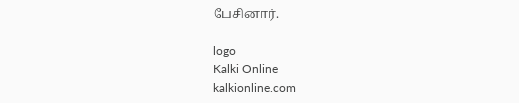பேசினார்.

logo
Kalki Online
kalkionline.com